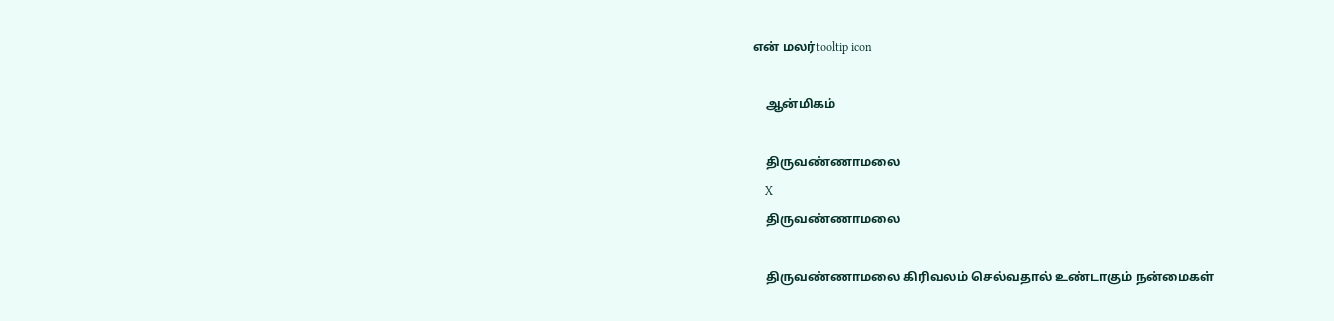என் மலர்tooltip icon

    ஆன்மிகம்

    திருவண்ணாமலை
    X
    திருவண்ணாமலை

    திருவண்ணாமலை கிரிவலம் செல்வதால் உண்டாகும் நன்மைகள்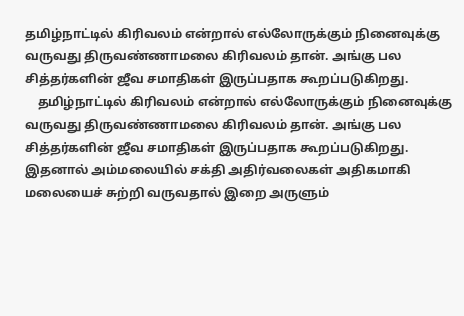தமிழ்நாட்டில் கிரிவலம் என்றால் எல்லோருக்கும் நினைவுக்கு வருவது திருவண்ணாமலை கிரிவலம் தான். அங்கு பல சித்தர்களின் ஜீவ சமாதிகள் இருப்பதாக கூறப்படுகிறது.
    தமிழ்நாட்டில் கிரிவலம் என்றால் எல்லோருக்கும் நினைவுக்கு வருவது திருவண்ணாமலை கிரிவலம் தான். அங்கு பல சித்தர்களின் ஜீவ சமாதிகள் இருப்பதாக கூறப்படுகிறது. இதனால் அம்மலையில் சக்தி அதிர்வலைகள் அதிகமாகி மலையைச் சுற்றி வருவதால் இறை அருளும்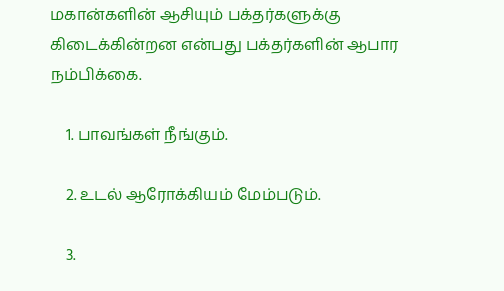மகான்களின் ஆசியும் பக்தர்களுக்கு கிடைக்கின்றன என்பது பக்தர்களின் ஆபார நம்பிக்கை.

    1. பாவங்கள் நீங்கும்.

    2. உடல் ஆரோக்கியம் மேம்படும்.

    3.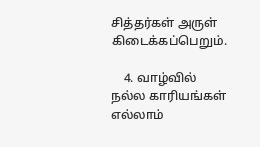சித்தர்கள் அருள் கிடைக்கப்பெறும்.

    4. வாழ்வில் நல்ல காரியங்கள் எல்லாம்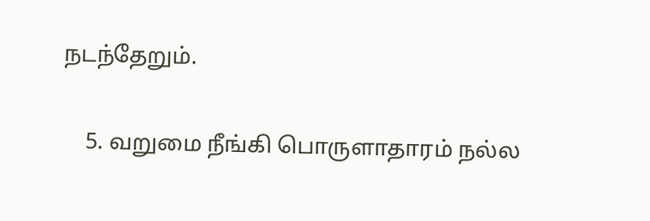நடந்தேறும்.

    5. வறுமை நீங்கி பொருளாதாரம் நல்ல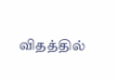விதத்தில்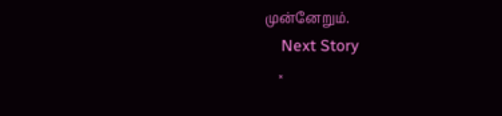முன்னேறும்.
    Next Story
    ×